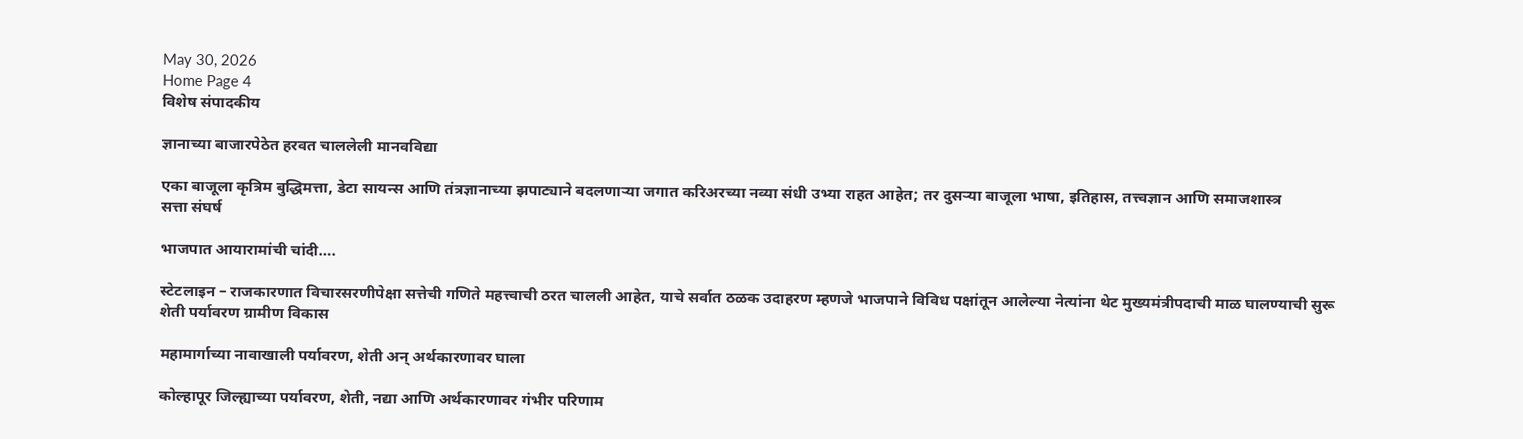May 30, 2026
Home Page 4
विशेष संपादकीय

ज्ञानाच्या बाजारपेठेत हरवत चाललेली मानवविद्या

एका बाजूला कृत्रिम बुद्धिमत्ता, डेटा सायन्स आणि तंत्रज्ञानाच्या झपाट्याने बदलणाऱ्या जगात करिअरच्या नव्या संधी उभ्या राहत आहेत; तर दुसऱ्या बाजूला भाषा, इतिहास, तत्त्वज्ञान आणि समाजशास्त्र
सत्ता संघर्ष

भाजपात आयारामांची चांदी….

स्टेटलाइन – राजकारणात विचारसरणीपेक्षा सत्तेची गणिते महत्त्वाची ठरत चालली आहेत, याचे सर्वात ठळक उदाहरण म्हणजे भाजपाने विविध पक्षांतून आलेल्या नेत्यांना थेट मुख्यमंत्रीपदाची माळ घालण्याची सुरू
शेती पर्यावरण ग्रामीण विकास

महामार्गाच्या नावाखाली पर्यावरण, शेती अन् अर्थकारणावर घाला

कोल्हापूर जिल्ह्याच्या पर्यावरण, शेती, नद्या आणि अर्थकारणावर गंभीर परिणाम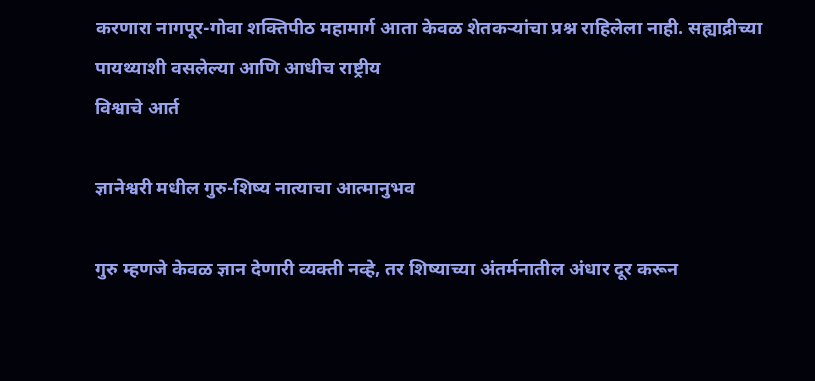करणारा नागपूर-गोवा शक्तिपीठ महामार्ग आता केवळ शेतकऱ्यांचा प्रश्न राहिलेला नाही. सह्याद्रीच्या पायथ्याशी वसलेल्या आणि आधीच राष्ट्रीय
विश्वाचे आर्त

ज्ञानेश्वरी मधील गुरु-शिष्य नात्याचा आत्मानुभव

गुरु म्हणजे केवळ ज्ञान देणारी व्यक्ती नव्हे, तर शिष्याच्या अंतर्मनातील अंधार दूर करून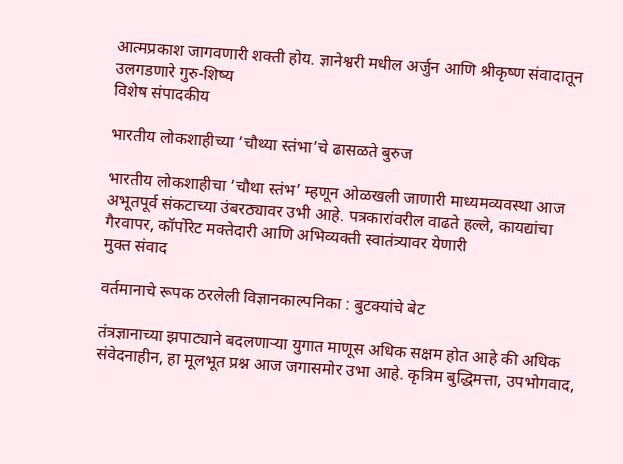आत्मप्रकाश जागवणारी शक्ती होय. ज्ञानेश्वरी मधील अर्जुन आणि श्रीकृष्ण संवादातून उलगडणारे गुरु-शिष्य
विशेष संपादकीय

भारतीय लोकशाहीच्या ‘चौथ्या स्तंभा’चे ढासळते बुरुज

भारतीय लोकशाहीचा ‘चौथा स्तंभ’ म्हणून ओळखली जाणारी माध्यमव्यवस्था आज अभूतपूर्व संकटाच्या उंबरठ्यावर उभी आहे. पत्रकारांवरील वाढते हल्ले, कायद्यांचा गैरवापर, कॉर्पोरेट मक्तेदारी आणि अभिव्यक्ती स्वातंत्र्यावर येणारी
मुक्त संवाद

वर्तमानाचे रूपक ठरलेली विज्ञानकाल्पनिका : बुटक्यांचे बेट

तंत्रज्ञानाच्या झपाट्याने बदलणाऱ्या युगात माणूस अधिक सक्षम होत आहे की अधिक संवेदनाहीन, हा मूलभूत प्रश्न आज जगासमोर उभा आहे. कृत्रिम बुद्धिमत्ता, उपभोगवाद,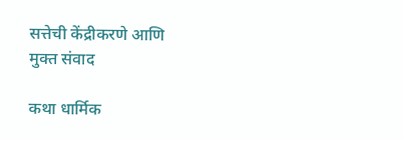सत्तेची केंद्रीकरणे आणि
मुक्त संवाद

कथा धार्मिक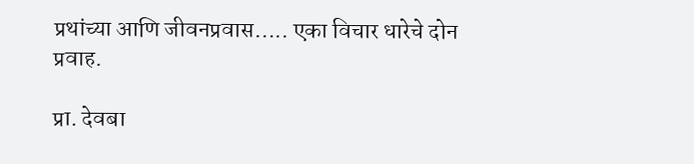प्रथांच्या आणि जीवनप्रवास….. एका विचार धारेचे दोन प्रवाह.

प्रा. देवबा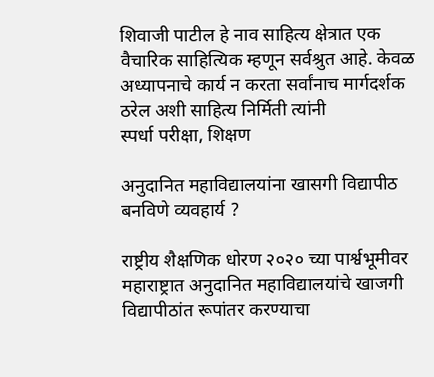शिवाजी पाटील हे नाव साहित्य क्षेत्रात एक वैचारिक साहित्यिक म्हणून सर्वश्रुत आहे. केवळ अध्यापनाचे कार्य न करता सर्वांनाच मार्गदर्शक ठरेल अशी साहित्य निर्मिती त्यांनी
स्पर्धा परीक्षा, शिक्षण

अनुदानित महाविद्यालयांना खासगी विद्यापीठ बनविणे व्यवहार्य ?

राष्ट्रीय शैक्षणिक धोरण २०२० च्या पार्श्वभूमीवर महाराष्ट्रात अनुदानित महाविद्यालयांचे खाजगी विद्यापीठांत रूपांतर करण्याचा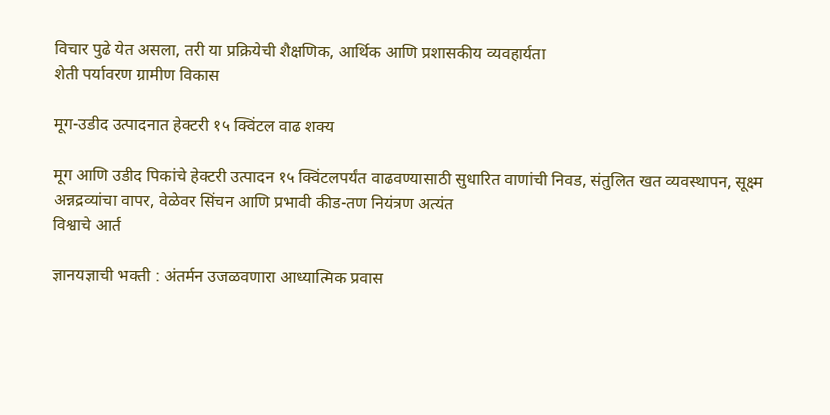विचार पुढे येत असला, तरी या प्रक्रियेची शैक्षणिक, आर्थिक आणि प्रशासकीय व्यवहार्यता
शेती पर्यावरण ग्रामीण विकास

मूग-उडीद उत्पादनात हेक्टरी १५ क्विंटल वाढ शक्य

मूग आणि उडीद पिकांचे हेक्टरी उत्पादन १५ क्विंटलपर्यंत वाढवण्यासाठी सुधारित वाणांची निवड, संतुलित खत व्यवस्थापन, सूक्ष्म अन्नद्रव्यांचा वापर, वेळेवर सिंचन आणि प्रभावी कीड-तण नियंत्रण अत्यंत
विश्वाचे आर्त

ज्ञानयज्ञाची भक्ती : अंतर्मन उजळवणारा आध्यात्मिक प्रवास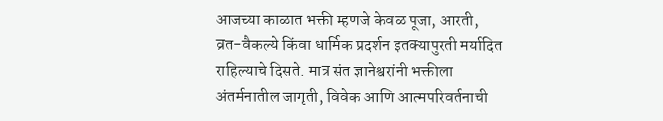आजच्या काळात भक्ती म्हणजे केवळ पूजा, आरती, व्रत-वैकल्ये किंवा धार्मिक प्रदर्शन इतक्यापुरती मर्यादित राहिल्याचे दिसते. मात्र संत ज्ञानेश्वरांनी भक्तीला अंतर्मनातील जागृती, विवेक आणि आत्मपरिवर्तनाची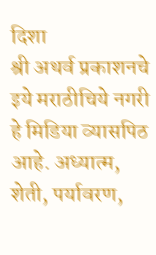दिशा
श्री अथर्व प्रकाशनचे इये मराठीचिये नगरी हे मिडिया व्यासपिठ आहे. अध्यात्म, शेती, पर्यावरण,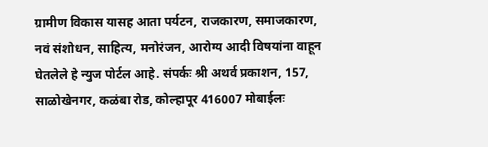ग्रामीण विकास यासह आता पर्यटन, राजकारण, समाजकारण, नवं संशोधन, साहित्य, मनोरंजन, आरोग्य आदी विषयांना वाहून घेतलेले हे न्युज पोर्टल आहे. संपर्कः श्री अथर्व प्रकाशन, 157, साळोखेनगर, कळंबा रोड, कोल्हापूर 416007 मोबाईलः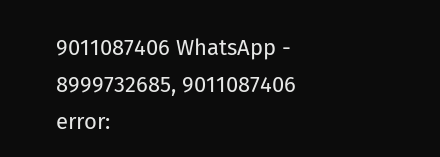9011087406 WhatsApp - 8999732685, 9011087406
error: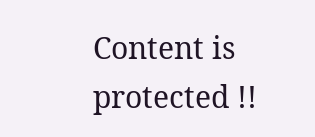Content is protected !!